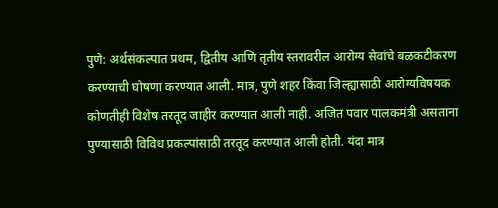पुणे: अर्थसंकल्पात प्रथम, द्वितीय आणि तृतीय स्तरावरील आरोग्य सेवांचे बळकटीकरण करण्याची घोषणा करण्यात आली. मात्र, पुणे शहर किंवा जिल्ह्यासाठी आरोग्यविषयक कोणतीही विशेष तरतूद जाहीर करण्यात आली नाही. अजित पवार पालकमंत्री असताना पुण्यासाठी विविध प्रकल्पांसाठी तरतूद करण्यात आली होती. यंदा मात्र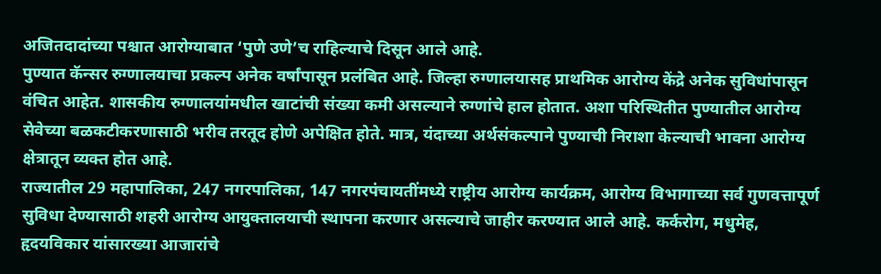अजितदादांच्या पश्चात आरोग्याबात ‘पुणे उणे’च राहिल्याचे दिसून आले आहे.
पुण्यात कॅन्सर रुग्णालयाचा प्रकल्प अनेक वर्षांपासून प्रलंबित आहे. जिल्हा रुग्णालयासह प्राथमिक आरोग्य केंद्रे अनेक सुविधांपासून वंचित आहेत. शासकीय रुग्णालयांमधील खाटांची संख्या कमी असल्याने रुग्णांचे हाल होतात. अशा परिस्थितीत पुण्यातील आरोग्य सेवेच्या बळकटीकरणासाठी भरीव तरतूद होणे अपेक्षित होते. मात्र, यंदाच्या अर्थसंकल्पाने पुण्याची निराशा केल्याची भावना आरोग्य क्षेत्रातून व्यक्त होत आहे.
राज्यातील 29 महापालिका, 247 नगरपालिका, 147 नगरपंचायतींमध्ये राष्ट्रीय आरोग्य कार्यक्रम, आरोग्य विभागाच्या सर्व गुणवत्तापूर्ण सुविधा देण्यासाठी शहरी आरोग्य आयुक्तालयाची स्थापना करणार असल्याचे जाहीर करण्यात आले आहे. कर्करोग, मधुमेह, हृदयविकार यांसारख्या आजारांचे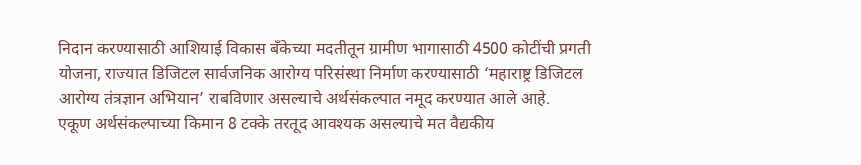निदान करण्यासाठी आशियाई विकास बँकेच्या मदतीतून ग्रामीण भागासाठी 4500 कोटींची प्रगती योजना, राज्यात डिजिटल सार्वजनिक आरोग्य परिसंस्था निर्माण करण्यासाठी ‘महाराष्ट्र डिजिटल आरोग्य तंत्रज्ञान अभियान’ राबविणार असल्याचे अर्थसंकल्पात नमूद करण्यात आले आहे.
एकूण अर्थसंकल्पाच्या किमान 8 टक्के तरतूद आवश्यक असल्याचे मत वैद्यकीय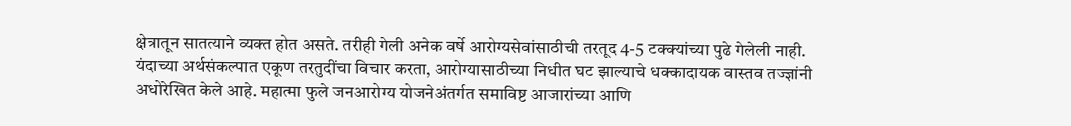क्षेत्रातून सातत्याने व्यक्त होत असते. तरीही गेली अनेक वर्षे आरोग्यसेवांसाठीची तरतूद 4-5 टक्क्यांच्या पुढे गेलेली नाही. यंदाच्या अर्थसंकल्पात एकूण तरतुदींचा विचार करता, आरोग्यासाठीच्या निधीत घट झाल्याचे धक्कादायक वास्तव तज्ज्ञांनी अधोरेखित केले आहे. महात्मा फुले जनआरोग्य योजनेअंतर्गत समाविष्ट आजारांच्या आणि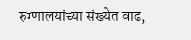रुग्णालयांच्या संख्येत वाढ,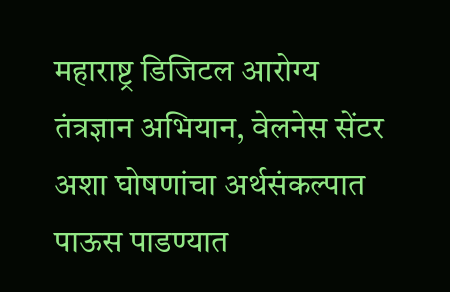महाराष्ट्र डिजिटल आरोग्य तंत्रज्ञान अभियान, वेलनेस सेंटर अशा घोषणांचा अर्थसंकल्पात पाऊस पाडण्यात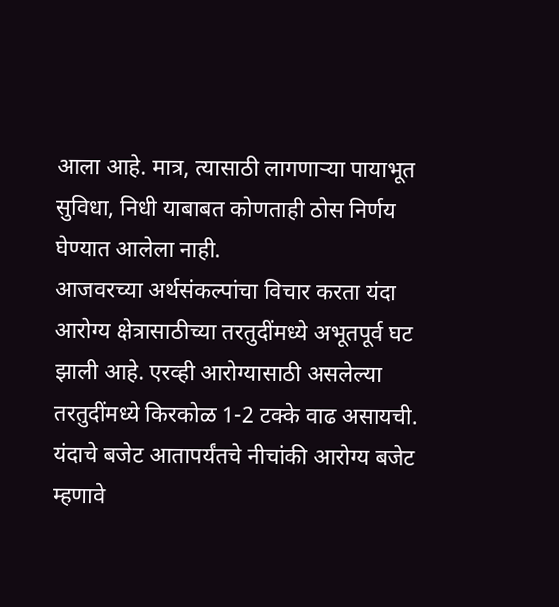आला आहे. मात्र, त्यासाठी लागणाऱ्या पायाभूत सुविधा, निधी याबाबत कोणताही ठोस निर्णय घेण्यात आलेला नाही.
आजवरच्या अर्थसंकल्पांचा विचार करता यंदा आरोग्य क्षेत्रासाठीच्या तरतुदींमध्ये अभूतपूर्व घट झाली आहे. एरव्ही आरोग्यासाठी असलेल्या तरतुदींमध्ये किरकोळ 1-2 टक्के वाढ असायची. यंदाचे बजेट आतापर्यंतचे नीचांकी आरोग्य बजेट म्हणावे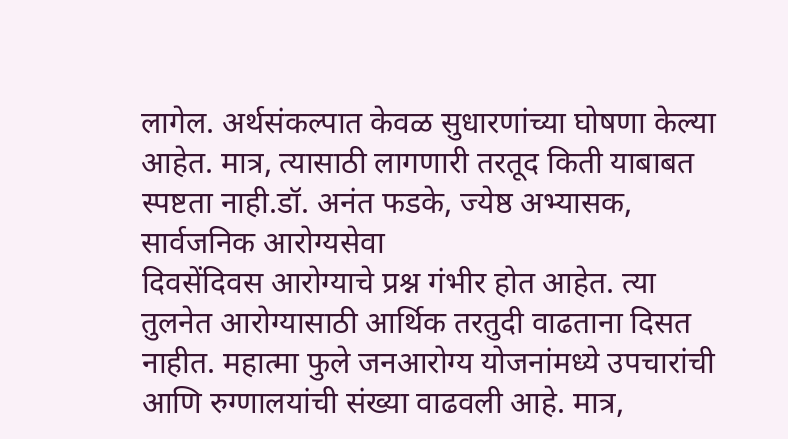लागेल. अर्थसंकल्पात केवळ सुधारणांच्या घोषणा केल्या आहेत. मात्र, त्यासाठी लागणारी तरतूद किती याबाबत स्पष्टता नाही.डॉ. अनंत फडके, ज्येष्ठ अभ्यासक, सार्वजनिक आरोग्यसेवा
दिवसेंदिवस आरोग्याचे प्रश्न गंभीर होत आहेत. त्या तुलनेत आरोग्यासाठी आर्थिक तरतुदी वाढताना दिसत नाहीत. महात्मा फुले जनआरोग्य योजनांमध्ये उपचारांची आणि रुग्णालयांची संख्या वाढवली आहे. मात्र,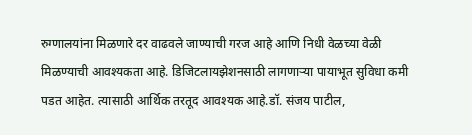रुग्णालयांना मिळणारे दर वाढवले जाण्याची गरज आहे आणि निधी वेळच्या वेळी मिळण्याची आवश्यकता आहे. डिजिटलायझेशनसाठी लागणाऱ्या पायाभूत सुविधा कमी पडत आहेत. त्यासाठी आर्थिक तरतूद आवश्यक आहे.डॉ. संजय पाटील,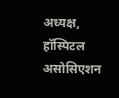अध्यक्ष, हॉस्पिटल असोसिएशन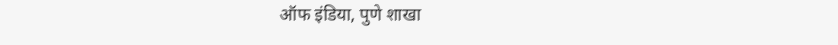ऑफ इंडिया, पुणे शाखा